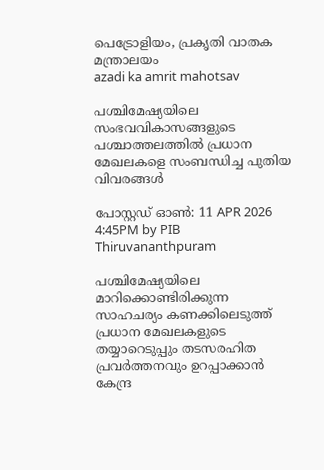പെട്രോളിയം, പ്രകൃതി വാതക മന്ത്രാലയം
azadi ka amrit mahotsav

പശ്ചിമേഷ്യയിലെ സംഭവവികാസങ്ങളുടെ പശ്ചാത്തലത്തിൽ പ്രധാന മേഖലകളെ സംബന്ധിച്ച പുതിയ വിവരങ്ങൾ

പോസ്റ്റഡ് ഓണ്‍: 11 APR 2026 4:45PM by PIB Thiruvananthpuram

പശ്ചിമേഷ്യയിലെ മാറിക്കൊണ്ടിരിക്കുന്ന സാഹചര്യം കണക്കിലെടുത്ത് പ്രധാന മേഖലകളുടെ തയ്യാറെടുപ്പും തടസരഹിത പ്രവർത്തനവും ഉറപ്പാക്കാൻ കേന്ദ്ര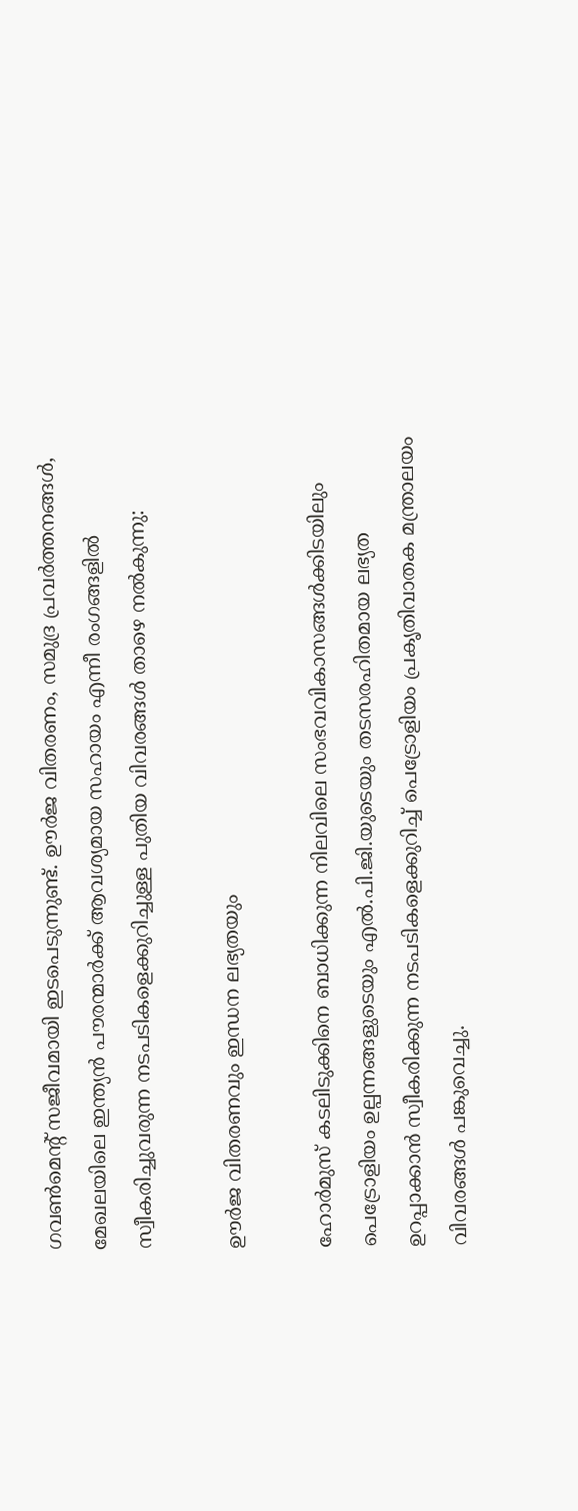ഗവൺമെന്റ് സജീവമായി ഇടപെടുന്നുണ്ട്. ഊർജ വിതരണം, സമുദ്ര പ്രവർത്തനങ്ങൾ, മേഖലയിലെ ഇന്ത്യൻ പൗരന്മാർക്ക് ആവശ്യമായ സഹായം എന്നീ രംഗങ്ങളില്‍ സ്വീകരിച്ചുവരുന്ന നടപടികളെക്കുറിച്ചുള്ള പുതിയ വിവരങ്ങൾ താഴെ നൽകുന്നു:

ഊർജ വിതരണവും ഇന്ധന ലഭ്യതയും

ഹോർമുസ് കടലിടുക്കിനെ ബാധിക്കുന്ന നിലവിലെ സംഭവവികാസങ്ങൾക്കിടയിലും പെട്രോളിയം ഉല്പന്നങ്ങളുടെയും എൽ.പി.ജി.യുടെയും തടസരഹിതമായ ലഭ്യത ഉറപ്പാക്കാൻ സ്വീകരിക്കുന്ന നടപടികളെക്കുറിച്ച് പെട്രോളിയം പ്രകൃതിവാതക മന്ത്രാലയം വിവരങ്ങൾ പങ്കുവെച്ചു.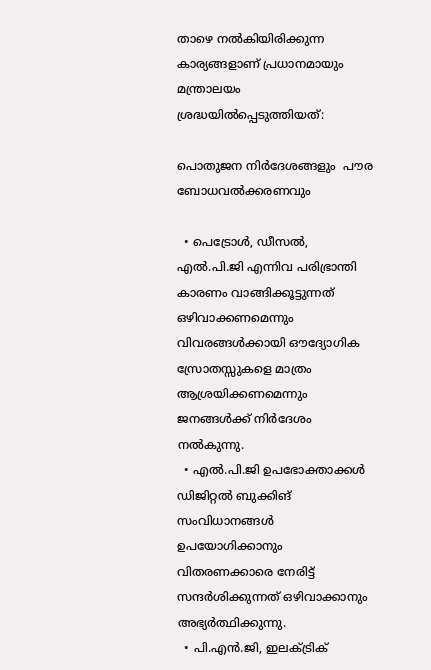താഴെ നല്‍കിയിരിക്കുന്ന കാര്യങ്ങളാണ് പ്രധാനമായും മന്ത്രാലയം ശ്രദ്ധയിൽപ്പെടുത്തിയത്:

പൊതുജന നിർദേശങ്ങളും  പൗര ബോധവൽക്കരണവും

  • പെട്രോൾ, ഡീസൽ, എൽ.പി.ജി എന്നിവ പരിഭ്രാന്തി കാരണം വാങ്ങിക്കൂട്ടുന്നത് ഒഴിവാക്കണമെന്നും വിവരങ്ങൾക്കായി ഔദ്യോഗിക സ്രോതസ്സുകളെ മാത്രം ആശ്രയിക്കണമെന്നും ജനങ്ങള്‍ക്ക് നിർദേശം നൽകുന്നു.
  • എൽ.പി.ജി ഉപഭോക്താക്കൾ ഡിജിറ്റൽ ബുക്കിങ് സംവിധാനങ്ങള്‍ ഉപയോഗിക്കാനും വിതരണക്കാരെ നേരിട്ട് സന്ദർശിക്കുന്നത് ഒഴിവാക്കാനും അഭ്യർത്ഥിക്കുന്നു.
  • പി.എൻ.ജി, ഇലക്ട്രിക്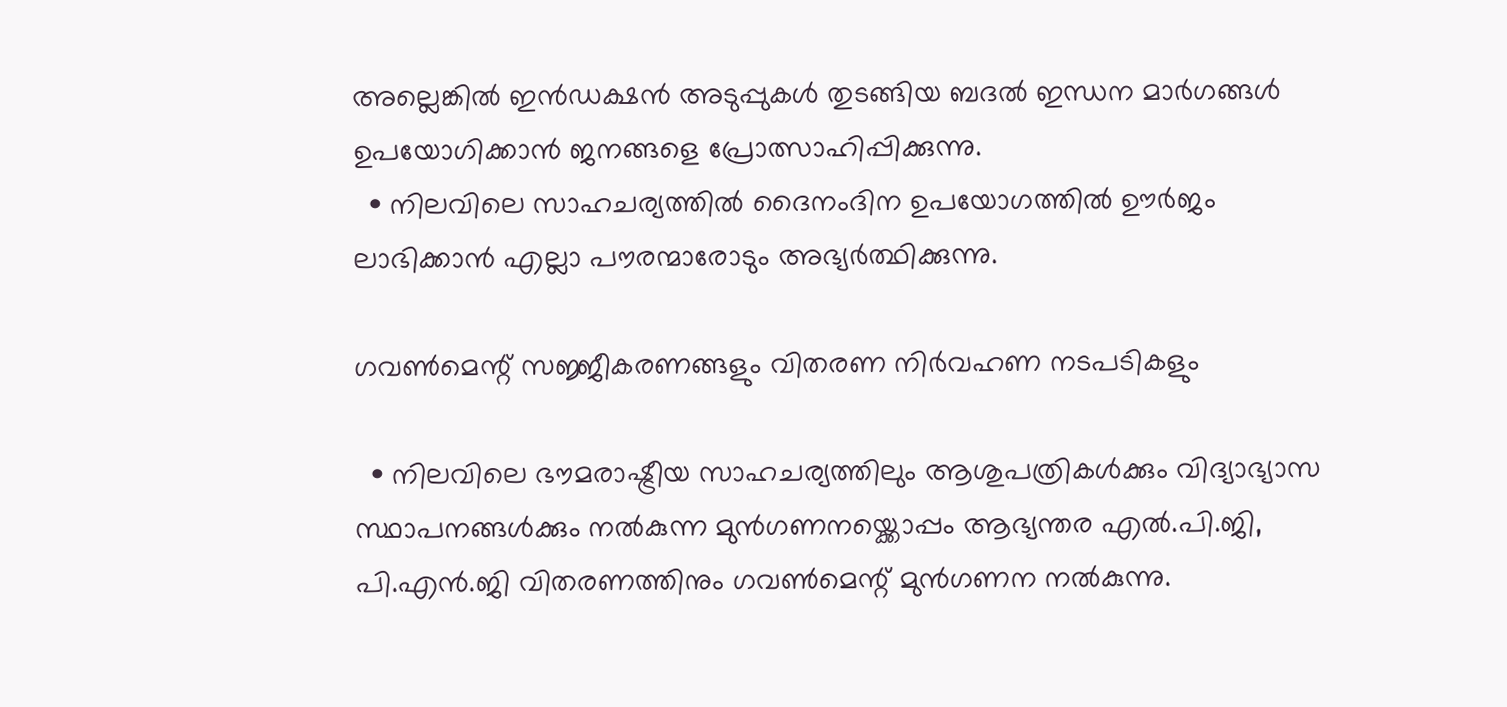അല്ലെങ്കിൽ ഇൻഡക്ഷൻ അടുപ്പുകള്‍ തുടങ്ങിയ ബദൽ ഇന്ധന മാര്‍ഗങ്ങള്‍ ഉപയോഗിക്കാൻ ജനങ്ങളെ പ്രോത്സാഹിപ്പിക്കുന്നു.
  • നിലവിലെ സാഹചര്യത്തിൽ ദൈനംദിന ഉപയോഗത്തിൽ ഊർജം ലാഭിക്കാൻ എല്ലാ പൗരന്മാരോടും അഭ്യർത്ഥിക്കുന്നു.

ഗവൺമെന്റ് സജ്ജീകരണങ്ങളും വിതരണ നിര്‍വഹണ നടപടികളും

  • നിലവിലെ ഭൗമരാഷ്ട്രീയ സാഹചര്യത്തിലും ആശുപത്രികൾക്കും വിദ്യാഭ്യാസ സ്ഥാപനങ്ങൾക്കും നൽകുന്ന മുൻഗണനയ്ക്കൊപ്പം ആഭ്യന്തര എൽ.പി.ജി, പി.എൻ.ജി വിതരണത്തിനും ഗവൺമെന്റ് മുൻഗണന നല്‍കുന്നു.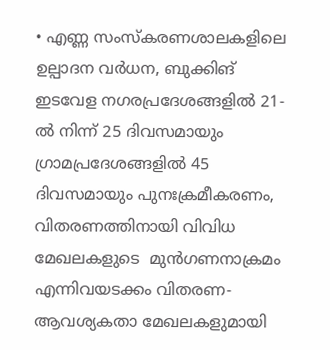• എണ്ണ സംസ്കരണശാലകളിലെ ഉല്പാദന വർധന, ബുക്കിങ് ഇടവേള നഗരപ്രദേശങ്ങളിൽ 21-ൽ നിന്ന് 25 ദിവസമായും ഗ്രാമപ്രദേശങ്ങളിൽ 45 ദിവസമായും പുനഃക്രമീകരണം,  വിതരണത്തിനായി വിവിധ മേഖലകളുടെ  മുൻഗണനാക്രമം എന്നിവയടക്കം വിതരണ-ആവശ്യകതാ മേഖലകളുമായി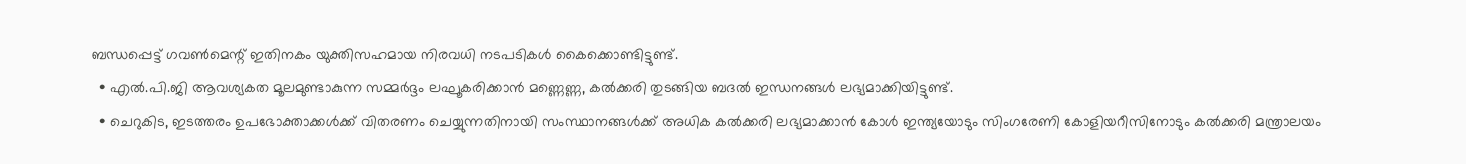ബന്ധപ്പെട്ട് ഗവൺമെന്റ് ഇതിനകം യുക്തിസഹമായ നിരവധി നടപടികൾ കൈക്കൊണ്ടിട്ടുണ്ട്.
  • എൽ.പി.ജി ആവശ്യകത മൂലമുണ്ടാകുന്ന സമ്മർദ്ദം ലഘൂകരിക്കാന്‍ മണ്ണെണ്ണ, കൽക്കരി തുടങ്ങിയ ബദൽ ഇന്ധനങ്ങൾ ലഭ്യമാക്കിയിട്ടുണ്ട്.
  • ചെറുകിട, ഇടത്തരം ഉപഭോക്താക്കൾക്ക് വിതരണം ചെയ്യുന്നതിനായി സംസ്ഥാനങ്ങൾക്ക് അധിക കൽക്കരി ലഭ്യമാക്കാന്‍ കോൾ ഇന്ത്യയോടും സിംഗരേണി കോളിയറീസിനോടും കൽക്കരി മന്ത്രാലയം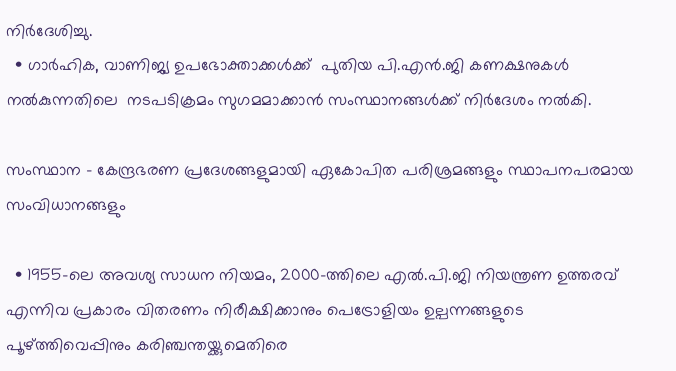നിർദേശിച്ചു.
  • ഗാർഹിക, വാണിജ്യ ഉപഭോക്താക്കൾക്ക്  പുതിയ പി.എൻ.ജി കണക്ഷനുകൾ നല്‍കുന്നതിലെ  നടപടിക്രമം സുഗമമാക്കാൻ സംസ്ഥാനങ്ങൾക്ക് നിർദേശം നൽകി.

സംസ്ഥാന - കേന്ദ്രഭരണ പ്രദേശങ്ങളുമായി ഏകോപിത പരിശ്രമങ്ങളും സ്ഥാപനപരമായ സംവിധാനങ്ങളും

  • 1955-ലെ അവശ്യ സാധന നിയമം, 2000-ത്തിലെ എൽ.പി.ജി നിയന്ത്രണ ഉത്തരവ് എന്നിവ പ്രകാരം വിതരണം നിരീക്ഷിക്കാനും പെട്രോളിയം ഉല്പന്നങ്ങളുടെ പൂഴ്ത്തിവെപ്പിനും കരിഞ്ചന്തയ്ക്കുമെതിരെ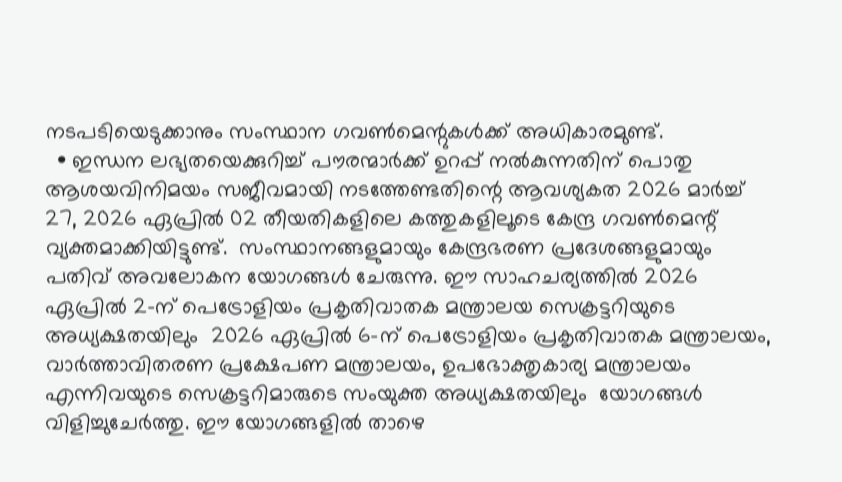നടപടിയെടുക്കാനും സംസ്ഥാന ഗവൺമെന്റുകൾക്ക് അധികാരമുണ്ട്.
  • ഇന്ധന ലഭ്യതയെക്കുറിച്ച് പൗരന്മാർക്ക് ഉറപ്പ് നൽകുന്നതിന് പൊതു ആശയവിനിമയം സജീവമായി നടത്തേണ്ടതിന്റെ ആവശ്യകത 2026 മാര്‍ച്ച് 27, 2026 ഏപ്രില്‍ 02 തീയതികളിലെ കത്തുകളിലൂടെ കേന്ദ്ര ഗവൺമെന്റ് വ്യക്തമാക്കിയിട്ടുണ്ട്.  സംസ്ഥാനങ്ങളുമായും കേന്ദ്രഭരണ പ്രദേശങ്ങളുമായും പതിവ് അവലോകന യോഗങ്ങൾ ചേരുന്നു. ഈ സാഹചര്യത്തിൽ 2026 ഏപ്രില്‍ 2-ന് പെട്രോളിയം പ്രകൃതിവാതക മന്ത്രാലയ സെക്രട്ടറിയുടെ അധ്യക്ഷതയിലും  2026 ഏപ്രില്‍ 6-ന് പെട്രോളിയം പ്രകൃതിവാതക മന്ത്രാലയം, വാര്‍ത്താവിതരണ പ്രക്ഷേപണ മന്ത്രാലയം, ഉപഭോക്തൃകാര്യ മന്ത്രാലയം എന്നിവയുടെ സെക്രട്ടറിമാരുടെ സംയുക്ത അധ്യക്ഷതയിലും  യോഗങ്ങൾ വിളിച്ചുചേർത്തു. ഈ യോഗങ്ങളിൽ താഴെ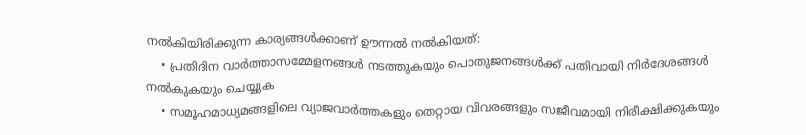നല്‍കിയിരിക്കുന്ന കാര്യങ്ങൾക്കാണ് ഊന്നൽ നൽകിയത്:
    • പ്രതിദിന വാര്‍ത്താസമ്മേളനങ്ങള്‍ നടത്തുകയും പൊതുജനങ്ങള്‍ക്ക് പതിവായി നിർദേശങ്ങള്‍ നല്‍കുകയും ചെയ്യുക
    • സമൂഹമാധ്യമങ്ങളിലെ വ്യാജവാർത്തകളും തെറ്റായ വിവരങ്ങളും സജീവമായി നിരീക്ഷിക്കുകയും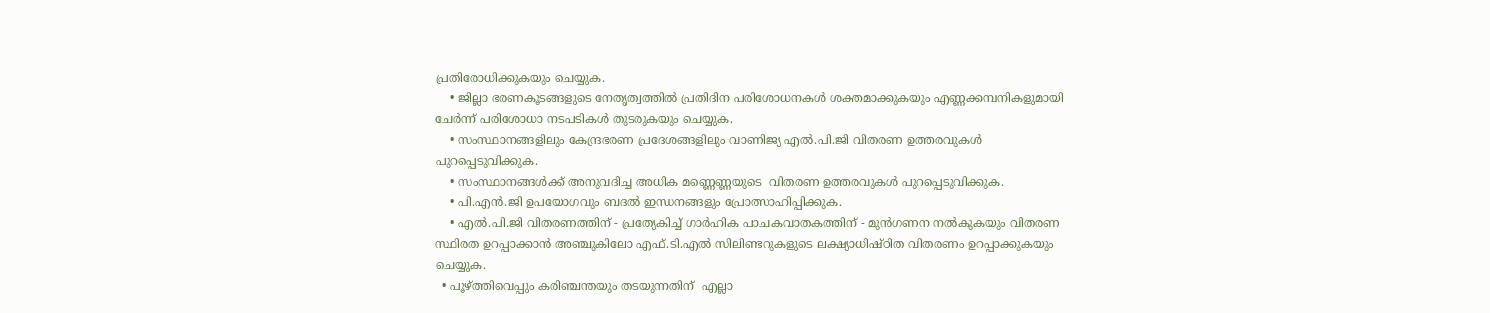പ്രതിരോധിക്കുകയും ചെയ്യുക.
    • ജില്ലാ ഭരണകൂടങ്ങളുടെ നേതൃത്വത്തിൽ പ്രതിദിന പരിശോധനകൾ ശക്തമാക്കുകയും എണ്ണക്കമ്പനികളുമായി ചേർന്ന് പരിശോധാ നടപടികള്‍ തുടരുകയും ചെയ്യുക.
    • സംസ്ഥാനങ്ങളിലും കേന്ദ്രഭരണ പ്രദേശങ്ങളിലും വാണിജ്യ എൽ.പി.ജി വിതരണ ഉത്തരവുകൾ പുറപ്പെടുവിക്കുക.
    • സംസ്ഥാനങ്ങൾക്ക് അനുവദിച്ച അധിക മണ്ണെണ്ണയുടെ  വിതരണ ഉത്തരവുകൾ പുറപ്പെടുവിക്കുക.
    • പി.എൻ.ജി ഉപയോഗവും ബദൽ ഇന്ധനങ്ങളും പ്രോത്സാഹിപ്പിക്കുക.
    • എൽ.പി.ജി വിതരണത്തിന് - പ്രത്യേകിച്ച് ഗാർഹിക പാചകവാതകത്തിന് - മുൻഗണന നൽകുകയും വിതരണ സ്ഥിരത ഉറപ്പാക്കാൻ അഞ്ചുകിലോ എഫ്.ടി.എൽ സിലിണ്ടറുകളുടെ ലക്ഷ്യാധിഷ്ഠിത വിതരണം ഉറപ്പാക്കുകയും ചെയ്യുക.
  • പൂഴ്ത്തിവെപ്പും കരിഞ്ചന്തയും തടയുന്നതിന്  എല്ലാ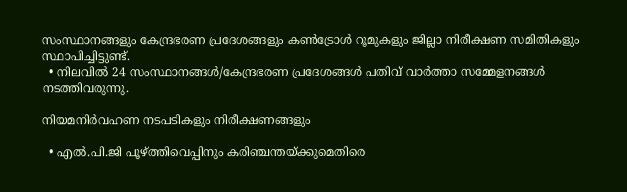സംസ്ഥാനങ്ങളും കേന്ദ്രഭരണ പ്രദേശങ്ങളും കൺട്രോൾ റൂമുകളും ജില്ലാ നിരീക്ഷണ സമിതികളും സ്ഥാപിച്ചിട്ടുണ്ട്.
  • നിലവിൽ 24 സംസ്ഥാനങ്ങൾ/കേന്ദ്രഭരണ പ്രദേശങ്ങൾ പതിവ് വാര്‍ത്താ സമ്മേളനങ്ങൾ നടത്തിവരുന്നു.

നിയമനിര്‍വഹണ നടപടികളും നിരീക്ഷണങ്ങളും

  • എൽ.പി.ജി പൂഴ്ത്തിവെപ്പിനും കരിഞ്ചന്തയ്ക്കുമെതിരെ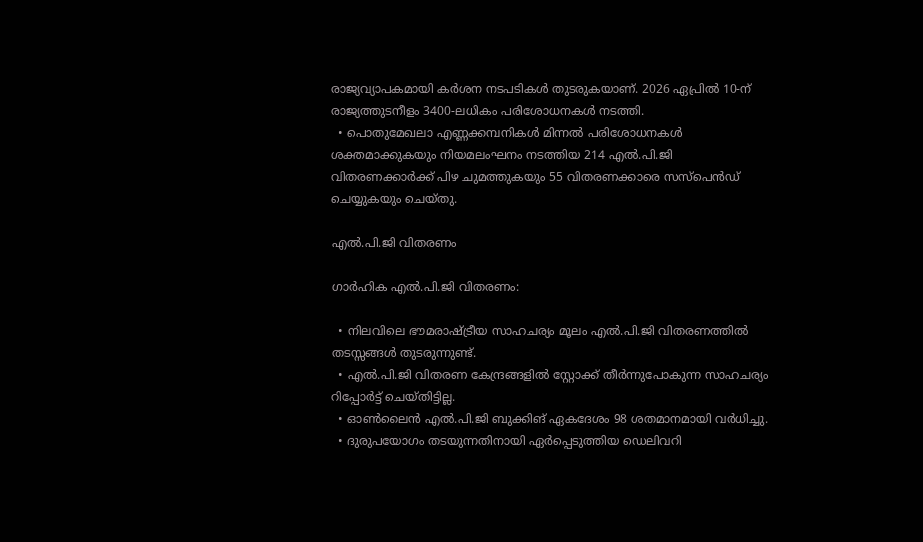രാജ്യവ്യാപകമായി കർശന നടപടികൾ തുടരുകയാണ്. 2026 ഏപ്രില്‍ 10-ന് രാജ്യത്തുടനീളം 3400-ലധികം പരിശോധനകള്‍ നടത്തി.
  • പൊതുമേഖലാ എണ്ണക്കമ്പനികൾ മിന്നൽ പരിശോധനകൾ ശക്തമാക്കുകയും നിയമലംഘനം നടത്തിയ 214 എൽ.പി.ജി വിതരണക്കാർക്ക് പിഴ ചുമത്തുകയും 55 വിതരണക്കാരെ സസ്പെൻഡ് ചെയ്യുകയും ചെയ്തു.

എൽ.പി.ജി വിതരണം

ഗാർഹിക എൽ.പി.ജി വിതരണം:

  • നിലവിലെ ഭൗമരാഷ്ട്രീയ സാഹചര്യം മൂലം എൽ.പി.ജി വിതരണത്തിൽ തടസ്സങ്ങൾ തുടരുന്നുണ്ട്.
  • എൽ.പി.ജി വിതരണ കേന്ദ്രങ്ങളിൽ സ്റ്റോക്ക് തീർന്നുപോകുന്ന സാഹചര്യം റിപ്പോർട്ട് ചെയ്തിട്ടില്ല.
  • ഓൺലൈൻ എൽ.പി.ജി ബുക്കിങ് ഏകദേശം 98 ശതമാനമായി വർധിച്ചു.
  • ദുരുപയോഗം തടയുന്നതിനായി ഏര്‍പ്പെടുത്തിയ ഡെലിവറി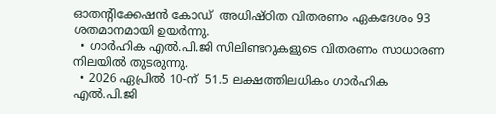ഓതന്റിക്കേഷൻ കോഡ്  അധിഷ്ഠിത വിതരണം ഏകദേശം 93 ശതമാനമായി ഉയർന്നു.
  • ഗാർഹിക എൽ.പി.ജി സിലിണ്ടറുകളുടെ വിതരണം സാധാരണ നിലയിൽ തുടരുന്നു.
  • 2026 ഏപ്രില്‍ 10-ന്  51.5 ലക്ഷത്തിലധികം ഗാർഹിക എൽ.പി.ജി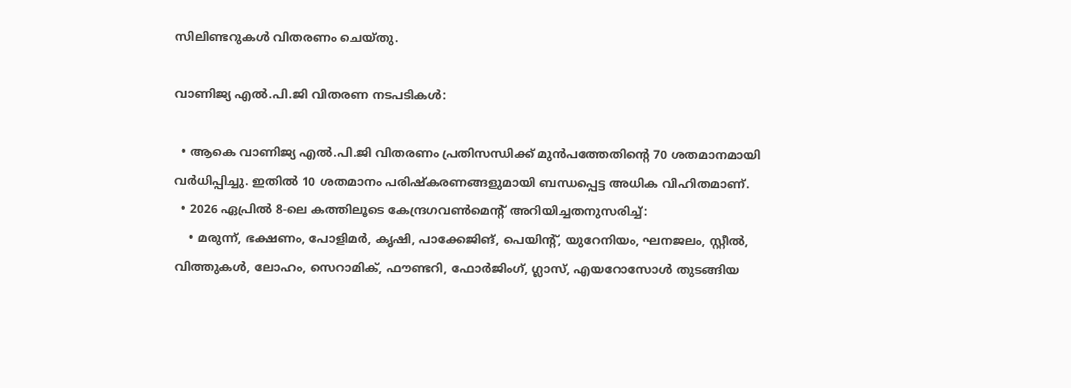സിലിണ്ടറുകൾ വിതരണം ചെയ്തു.

വാണിജ്യ എൽ.പി.ജി വിതരണ നടപടികള്‍:

  • ആകെ വാണിജ്യ എൽ.പി.ജി വിതരണം പ്രതിസന്ധിക്ക് മുന്‍പത്തേതിന്റെ 70 ശതമാനമായി വർധിപ്പിച്ചു. ഇതിൽ 10 ശതമാനം പരിഷ്കരണങ്ങളുമായി ബന്ധപ്പെട്ട അധിക വിഹിതമാണ്.
  • 2026 ഏപ്രില്‍ 8-ലെ കത്തിലൂടെ കേന്ദ്രഗവൺമെന്റ് അറിയിച്ചതനുസരിച്ച്:
    • മരുന്ന്, ഭക്ഷണം, പോളിമർ, കൃഷി, പാക്കേജിങ്, പെയിന്റ്, യുറേനിയം, ഘനജലം, സ്റ്റീൽ, വിത്തുകൾ, ലോഹം, സെറാമിക്, ഫൗണ്ടറി, ഫോർജിംഗ്, ഗ്ലാസ്, എയറോസോൾ തുടങ്ങിയ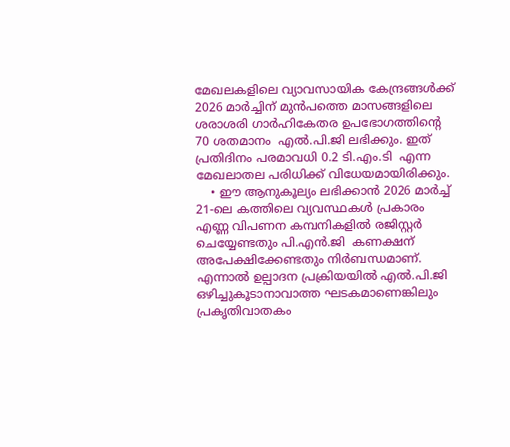മേഖലകളിലെ വ്യാവസായിക കേന്ദ്രങ്ങള്‍ക്ക്  2026 മാർച്ചിന് മുൻപത്തെ മാസങ്ങളിലെ ശരാശരി ഗാര്‍ഹികേതര ഉപഭോഗത്തിന്റെ 70 ശതമാനം  എൽ.പി.ജി ലഭിക്കും. ഇത് പ്രതിദിനം പരമാവധി 0.2 ടി.എം.ടി  എന്ന മേഖലാതല പരിധിക്ക് വിധേയമായിരിക്കും.
    • ഈ ആനുകൂല്യം ലഭിക്കാന്‍ 2026 മാര്‍ച്ച് 21-ലെ കത്തിലെ വ്യവസ്ഥകൾ പ്രകാരം എണ്ണ വിപണന കമ്പനികളില്‍ രജിസ്റ്റർ ചെയ്യേണ്ടതും പി.എൻ.ജി  കണക്ഷന്  അപേക്ഷിക്കേണ്ടതും നിർബന്ധമാണ്. എന്നാൽ ഉല്പാദന പ്രക്രിയയിൽ എൽ.പി.ജി ഒഴിച്ചുകൂടാനാവാത്ത ഘടകമാണെങ്കിലും പ്രകൃതിവാതകം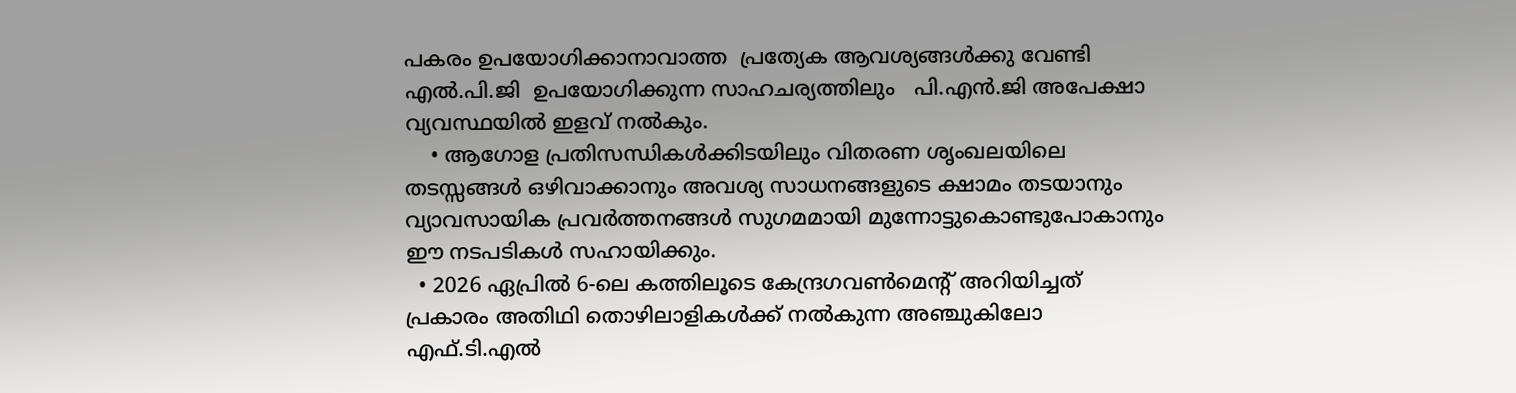പകരം ഉപയോഗിക്കാനാവാത്ത  പ്രത്യേക ആവശ്യങ്ങൾക്കു വേണ്ടി എൽ.പി.ജി  ഉപയോഗിക്കുന്ന സാഹചര്യത്തിലും   പി.എൻ.ജി അപേക്ഷാ വ്യവസ്ഥയിൽ ഇളവ് നൽകും.
    • ആഗോള പ്രതിസന്ധികൾക്കിടയിലും വിതരണ ശൃംഖലയിലെ തടസ്സങ്ങൾ ഒഴിവാക്കാനും അവശ്യ സാധനങ്ങളുടെ ക്ഷാമം തടയാനും വ്യാവസായിക പ്രവർത്തനങ്ങൾ സുഗമമായി മുന്നോട്ടുകൊണ്ടുപോകാനും ഈ നടപടികൾ സഹായിക്കും.
  • 2026 ഏപ്രില്‍ 6-ലെ കത്തിലൂടെ കേന്ദ്രഗവൺമെന്റ് അറിയിച്ചത് പ്രകാരം അതിഥി തൊഴിലാളികൾക്ക് നൽകുന്ന അഞ്ചുകിലോ എഫ്.ടി.എൽ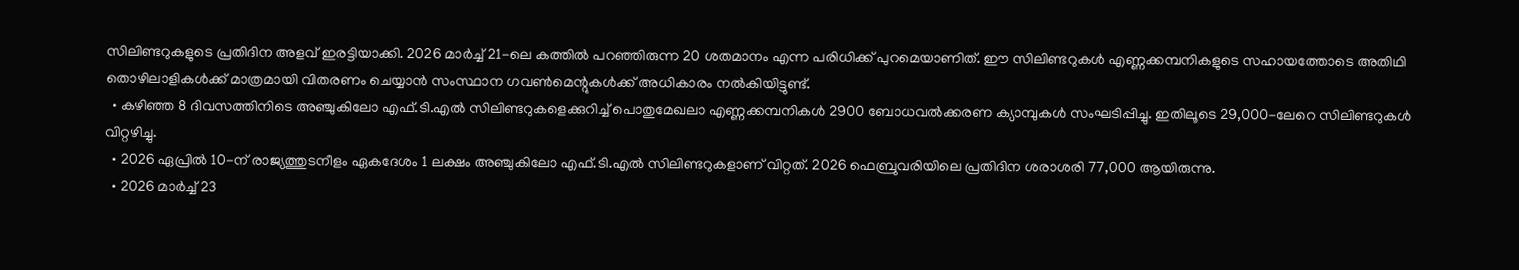സിലിണ്ടറുകളുടെ പ്രതിദിന അളവ് ഇരട്ടിയാക്കി. 2026 മാര്‍ച്ച് 21-ലെ കത്തിൽ പറഞ്ഞിരുന്ന 20 ശതമാനം എന്ന പരിധിക്ക് പുറമെയാണിത്. ഈ സിലിണ്ടറുകൾ എണ്ണക്കമ്പനികളുടെ സഹായത്തോടെ അതിഥി തൊഴിലാളികൾക്ക് മാത്രമായി വിതരണം ചെയ്യാൻ സംസ്ഥാന ഗവൺമെന്റുകൾക്ക് അധികാരം നൽകിയിട്ടുണ്ട്.
  • കഴിഞ്ഞ 8 ദിവസത്തിനിടെ അഞ്ചുകിലോ എഫ്.ടി.എൽ സിലിണ്ടറുകളെക്കുറിച്ച് പൊതുമേഖലാ എണ്ണക്കമ്പനികൾ 2900 ബോധവൽക്കരണ ക്യാമ്പുകൾ സംഘടിപ്പിച്ചു. ഇതിലൂടെ 29,000-ലേറെ സിലിണ്ടറുകൾ വിറ്റഴിച്ചു.
  • 2026 ഏപ്രില്‍‌ 10-ന് രാജ്യത്തുടനീളം ഏകദേശം 1 ലക്ഷം അഞ്ചുകിലോ എഫ്.ടി.എൽ സിലിണ്ടറുകളാണ് വിറ്റത്. 2026 ഫെബ്രുവരിയിലെ പ്രതിദിന ശരാശരി 77,000 ആയിരുന്നു.
  • 2026 മാർച്ച് 23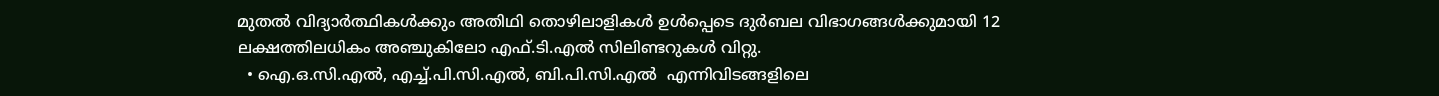മുതൽ വിദ്യാർത്ഥികൾക്കും അതിഥി തൊഴിലാളികൾ ഉൾപ്പെടെ ദുർബല വിഭാഗങ്ങൾക്കുമായി 12 ലക്ഷത്തിലധികം അഞ്ചുകിലോ എഫ്.ടി.എല്‍ സിലിണ്ടറുകൾ വിറ്റു.
  • ഐ.ഒ.സി.എൽ, എച്ച്.പി.സി.എല്‍, ബി.പി.സി.എൽ  എന്നിവിടങ്ങളിലെ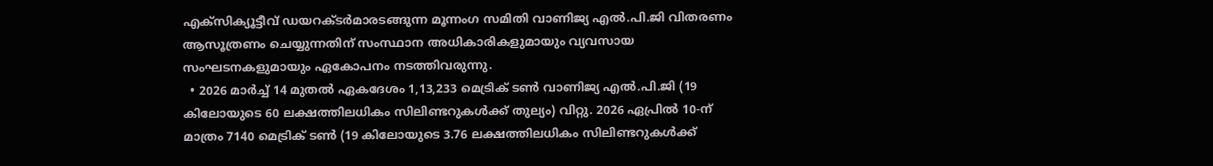എക്സിക്യൂട്ടീവ് ഡയറക്ടർമാരടങ്ങുന്ന മൂന്നംഗ സമിതി വാണിജ്യ എൽ.പി.ജി വിതരണം ആസൂത്രണം ചെയ്യുന്നതിന് സംസ്ഥാന അധികാരികളുമായും വ്യവസായ സംഘടനകളുമായും ഏകോപനം നടത്തിവരുന്നു.
  • 2026 മാർച്ച് 14 മുതൽ ഏകദേശം 1,13,233 മെട്രിക് ടൺ വാണിജ്യ എൽ.പി.ജി (19 കിലോയുടെ 60 ലക്ഷത്തിലധികം സിലിണ്ടറുകൾക്ക് തുല്യം) വിറ്റു. 2026 ഏപ്രില്‍‌ 10-ന്  മാത്രം 7140 മെട്രിക് ടൺ (19 കിലോയുടെ 3.76 ലക്ഷത്തിലധികം സിലിണ്ടറുകൾക്ക്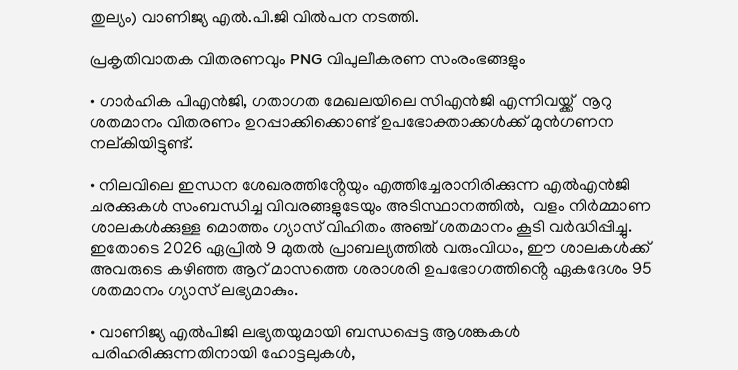തുല്യം) വാണിജ്യ എൽ.പി.ജി വില്‍പന നടത്തി.

പ്രകൃതിവാതക വിതരണവും PNG വിപുലീകരണ സംരംഭങ്ങളും

• ഗാർഹിക പിഎൻജി, ഗതാഗത മേഖലയിലെ സിഎൻജി എന്നിവയ്ക്ക്  നൂറു ശതമാനം വിതരണം ഉറപ്പാക്കിക്കൊണ്ട് ഉപഭോക്താക്കൾക്ക് മുൻഗണന നല്കിയിട്ടുണ്ട്.

• നിലവിലെ ഇന്ധന ശേഖരത്തിൻ്റേയും എത്തിച്ചേരാനിരിക്കുന്ന എൽഎൻജി ചരക്കുകൾ സംബന്ധിച്ച വിവരങ്ങളുടേയും അടിസ്ഥാനത്തിൽ,  വളം നിർമ്മാണ ശാലകൾക്കുള്ള മൊത്തം ഗ്യാസ് വിഹിതം അഞ്ച് ശതമാനം കൂടി വർദ്ധിപ്പിച്ചു. ഇതോടെ 2026 ഏപ്രിൽ 9 മുതൽ പ്രാബല്യത്തിൽ വരുംവിധം, ഈ ശാലകൾക്ക് അവരുടെ കഴിഞ്ഞ ആറ് മാസത്തെ ശരാശരി ഉപഭോഗത്തിൻ്റെ ഏകദേശം 95 ശതമാനം ഗ്യാസ് ലഭ്യമാകും.

• വാണിജ്യ എൽപിജി ലഭ്യതയുമായി ബന്ധപ്പെട്ട ആശങ്കകൾ പരിഹരിക്കുന്നതിനായി ഹോട്ടലുകൾ,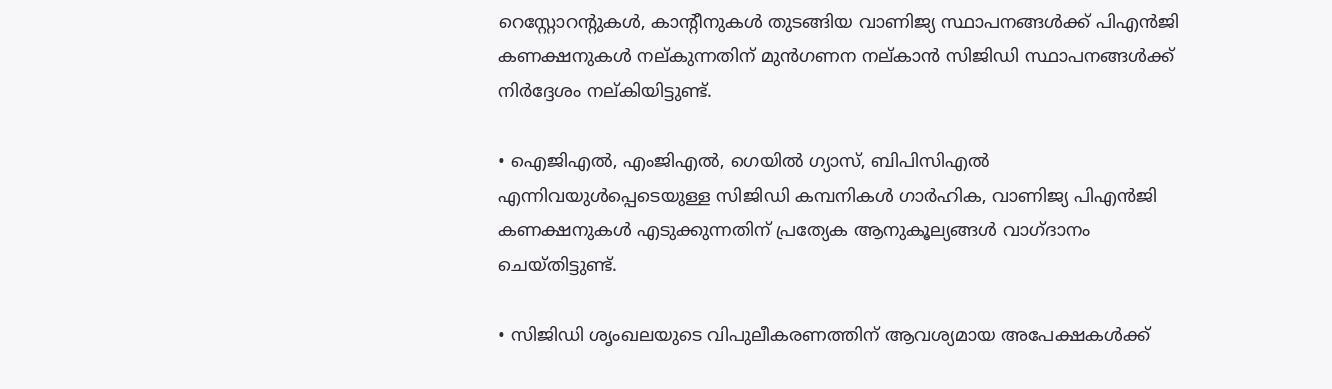റെസ്റ്റോറൻ്റുകൾ, കാൻ്റീനുകൾ തുടങ്ങിയ വാണിജ്യ സ്ഥാപനങ്ങൾക്ക് പിഎൻജി കണക്ഷനുകൾ നല്കുന്നതിന് മുൻഗണന നല്കാൻ സിജിഡി സ്ഥാപനങ്ങൾക്ക് നിർദ്ദേശം നല്കിയിട്ടുണ്ട്.

• ഐജിഎൽ, എംജിഎൽ, ഗെയിൽ ഗ്യാസ്, ബിപിസിഎൽ എന്നിവയുൾപ്പെടെയുള്ള സിജിഡി കമ്പനികൾ ഗാർഹിക, വാണിജ്യ പിഎൻജി കണക്ഷനുകൾ എടുക്കുന്നതിന് പ്രത്യേക ആനുകൂല്യങ്ങൾ വാഗ്ദാനം ചെയ്തിട്ടുണ്ട്.

• സിജിഡി ശൃംഖലയുടെ വിപുലീകരണത്തിന് ആവശ്യമായ അപേക്ഷകൾക്ക്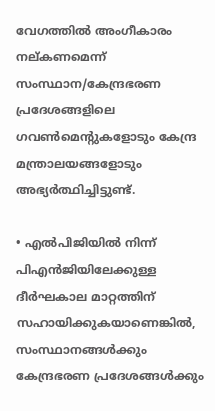വേഗത്തിൽ അംഗീകാരം നല്കണമെന്ന് സംസ്ഥാന/കേന്ദ്രഭരണ പ്രദേശങ്ങളിലെ ഗവൺമെന്റുകളോടും കേന്ദ്ര മന്ത്രാലയങ്ങളോടും അഭ്യർത്ഥിച്ചിട്ടുണ്ട്.

• എൽപിജിയിൽ നിന്ന് പിഎൻജിയിലേക്കുള്ള ദീർഘകാല മാറ്റത്തിന് സഹായിക്കുകയാണെങ്കിൽ, സംസ്ഥാനങ്ങൾക്കും കേന്ദ്രഭരണ പ്രദേശങ്ങൾക്കും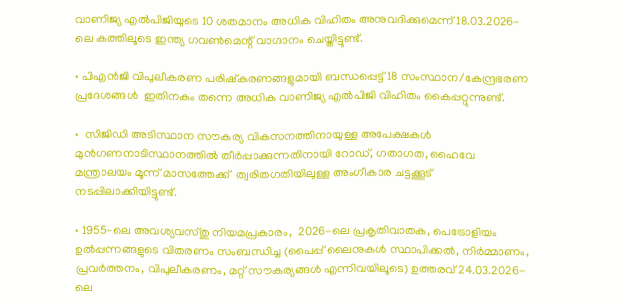വാണിജ്യ എൽപിജിയുടെ 10 ശതമാനം അധിക വിഹിതം അനുവദിക്കുമെന്ന് 18.03.2026-ലെ കത്തിലൂടെ ഇന്ത്യ ഗവൺമെന്റ് വാഗ്ദാനം ചെയ്തിട്ടുണ്ട്.

• പിഎൻജി വിപുലീകരണ പരിഷ്കരണങ്ങളുമായി ബന്ധപ്പെട്ട് 18 സംസ്ഥാന/കേന്ദ്രഭരണ പ്രദേശങ്ങൾ  ഇതിനകം തന്നെ അധിക വാണിജ്യ എൽപിജി വിഹിതം കൈപ്പറ്റുന്നുണ്ട്.

•  സിജിഡി അടിസ്ഥാന സൗകര്യ വികസനത്തിനായുള്ള അപേക്ഷകൾ മുൻഗണനാടിസ്ഥാനത്തിൽ തീർപ്പാക്കുന്നതിനായി റോഡ്, ഗതാഗത, ഹൈവേ മന്ത്രാലയം മൂന്ന് മാസത്തേക്ക്  ത്വരിതഗതിയിലുള്ള അംഗീകാര ചട്ടക്കൂട് നടപ്പിലാക്കിയിട്ടുണ്ട്.

• 1955-ലെ അവശ്യവസ്തു നിയമപ്രകാരം,  2026-ലെ പ്രകൃതിവാതക, പെട്രോളിയം ഉൽപ്പന്നങ്ങളുടെ വിതരണം സംബന്ധിച്ച (പൈപ്പ് ലൈനുകൾ സ്ഥാപിക്കൽ, നിർമ്മാണം, പ്രവർത്തനം, വിപുലീകരണം, മറ്റ് സൗകര്യങ്ങൾ എന്നിവയിലൂടെ) ഉത്തരവ് 24.03.2026-ലെ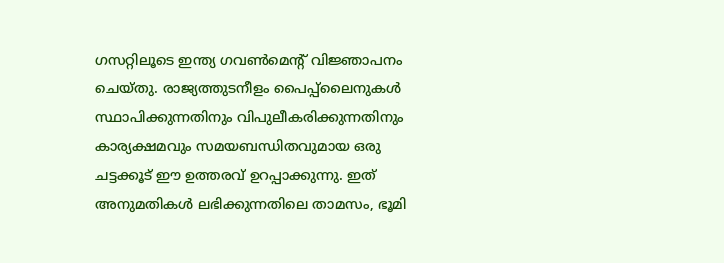ഗസറ്റിലൂടെ ഇന്ത്യ ഗവൺമെന്റ് വിജ്ഞാപനം ചെയ്തു. രാജ്യത്തുടനീളം പൈപ്പ്‌ലൈനുകൾ സ്ഥാപിക്കുന്നതിനും വിപുലീകരിക്കുന്നതിനും കാര്യക്ഷമവും സമയബന്ധിതവുമായ ഒരു ചട്ടക്കൂട് ഈ ഉത്തരവ് ഉറപ്പാക്കുന്നു. ഇത് അനുമതികൾ ലഭിക്കുന്നതിലെ താമസം, ഭൂമി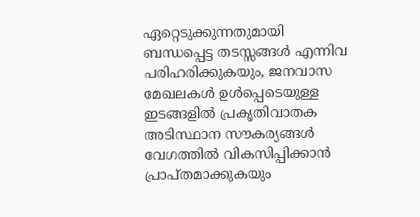ഏറ്റെടുക്കുന്നതുമായി ബന്ധപ്പെട്ട തടസ്സങ്ങൾ എന്നിവ പരിഹരിക്കുകയും, ജനവാസ മേഖലകൾ ഉൾപ്പെടെയുള്ള ഇടങ്ങളിൽ പ്രകൃതിവാതക അടിസ്ഥാന സൗകര്യങ്ങൾ വേഗത്തിൽ വികസിപ്പിക്കാൻ പ്രാപ്തമാക്കുകയും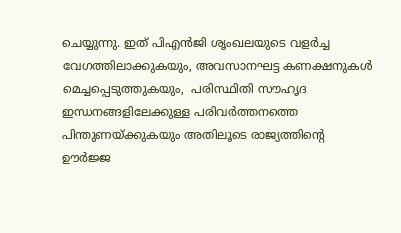ചെയ്യുന്നു. ഇത് പിഎൻജി ശൃംഖലയുടെ വളർച്ച വേഗത്തിലാക്കുകയും, അവസാനഘട്ട കണക്ഷനുകൾ  മെച്ചപ്പെടുത്തുകയും,  പരിസ്ഥിതി സൗഹൃദ ഇന്ധനങ്ങളിലേക്കുള്ള പരിവർത്തനത്തെ പിന്തുണയ്ക്കുകയും അതിലൂടെ രാജ്യത്തിൻ്റെ ഊർജ്ജ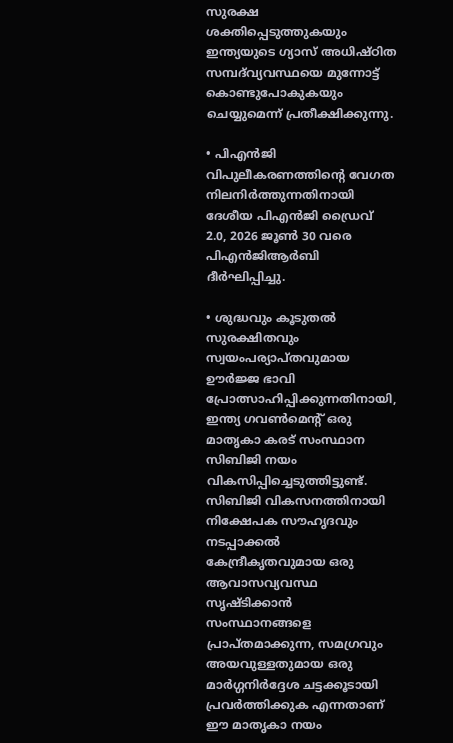സുരക്ഷ ശക്തിപ്പെടുത്തുകയും ഇന്ത്യയുടെ ഗ്യാസ് അധിഷ്ഠിത സമ്പദ്‌വ്യവസ്ഥയെ മുന്നോട്ട്  കൊണ്ടുപോകുകയും ചെയ്യുമെന്ന് പ്രതീക്ഷിക്കുന്നു.

• പിഎൻജി വിപുലീകരണത്തിൻ്റെ വേഗത നിലനിർത്തുന്നതിനായി ദേശീയ പിഎൻജി ഡ്രൈവ് 2.0, 2026 ജൂൺ 30 വരെ പിഎൻജിആർബി ദീർഘിപ്പിച്ചു.

• ശുദ്ധവും കൂടുതൽ സുരക്ഷിതവും സ്വയംപര്യാപ്തവുമായ ഊർജ്ജ ഭാവി പ്രോത്സാഹിപ്പിക്കുന്നതിനായി, ഇന്ത്യ ഗവൺമെന്റ് ഒരു മാതൃകാ കരട് സംസ്ഥാന സിബിജി നയം വികസിപ്പിച്ചെടുത്തിട്ടുണ്ട്. സിബിജി വികസനത്തിനായി നിക്ഷേപക സൗഹൃദവും നടപ്പാക്കൽ കേന്ദ്രീകൃതവുമായ ഒരു ആവാസവ്യവസ്ഥ സൃഷ്ടിക്കാൻ സംസ്ഥാനങ്ങളെ പ്രാപ്തമാക്കുന്ന, സമഗ്രവും അയവുള്ളതുമായ ഒരു മാർഗ്ഗനിർദ്ദേശ ചട്ടക്കൂടായി പ്രവർത്തിക്കുക എന്നതാണ് ഈ മാതൃകാ നയം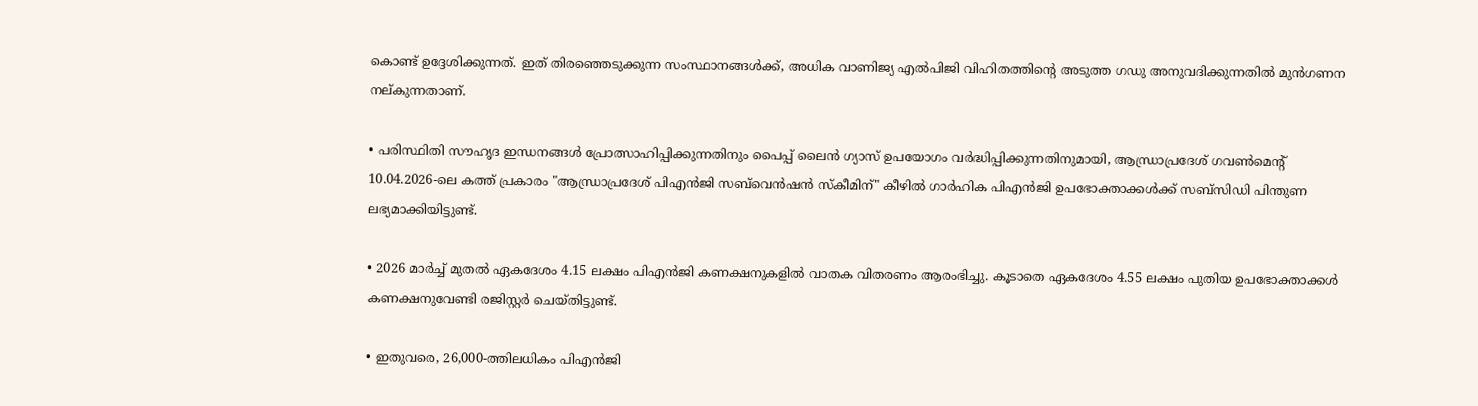കൊണ്ട് ഉദ്ദേശിക്കുന്നത്. ഇത് തിരഞ്ഞെടുക്കുന്ന സംസ്ഥാനങ്ങൾക്ക്, അധിക വാണിജ്യ എൽപിജി വിഹിതത്തിൻ്റെ അടുത്ത ഗഡു അനുവദിക്കുന്നതിൽ മുൻഗണന നല്കുന്നതാണ്.

• പരിസ്ഥിതി സൗഹൃദ ഇന്ധനങ്ങൾ പ്രോത്സാഹിപ്പിക്കുന്നതിനും പൈപ്പ് ലൈൻ ഗ്യാസ് ഉപയോഗം വർദ്ധിപ്പിക്കുന്നതിനുമായി, ആന്ധ്രാപ്രദേശ് ഗവൺമെന്റ് 10.04.2026-ലെ കത്ത് പ്രകാരം "ആന്ധ്രാപ്രദേശ് പിഎൻജി സബ്‌വെൻഷൻ സ്കീമിന്" കീഴിൽ ഗാർഹിക പിഎൻജി ഉപഭോക്താക്കൾക്ക് സബ്‌സിഡി പിന്തുണ  ലഭ്യമാക്കിയിട്ടുണ്ട്.

• 2026 മാർച്ച് മുതൽ ഏകദേശം 4.15 ലക്ഷം പിഎൻജി കണക്ഷനുകളിൽ വാതക വിതരണം ആരംഭിച്ചു. കൂടാതെ ഏകദേശം 4.55 ലക്ഷം പുതിയ ഉപഭോക്താക്കൾ കണക്ഷനുവേണ്ടി രജിസ്റ്റർ ചെയ്തിട്ടുണ്ട്.

• ഇതുവരെ, 26,000-ത്തിലധികം പിഎൻജി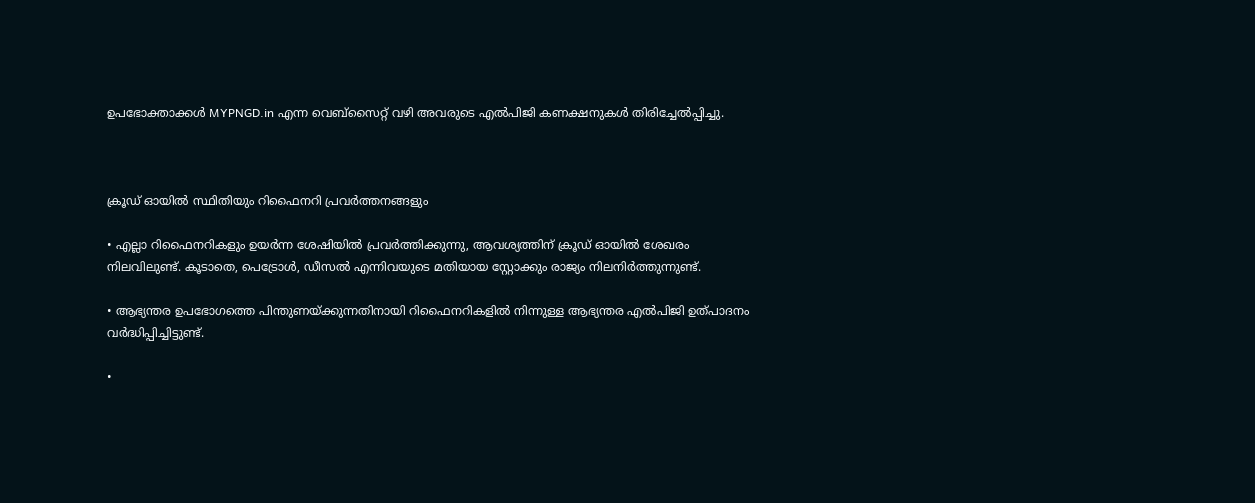ഉപഭോക്താക്കൾ MYPNGD.in എന്ന വെബ്‌സൈറ്റ് വഴി അവരുടെ എൽപിജി കണക്ഷനുകൾ തിരിച്ചേൽപ്പിച്ചു.



ക്രൂഡ് ഓയിൽ സ്ഥിതിയും റിഫൈനറി പ്രവർത്തനങ്ങളും

• എല്ലാ റിഫൈനറികളും ഉയർന്ന ശേഷിയിൽ പ്രവർത്തിക്കുന്നു, ആവശ്യത്തിന് ക്രൂഡ് ഓയിൽ ശേഖരം നിലവിലുണ്ട്. കൂടാതെ, പെട്രോൾ, ഡീസൽ എന്നിവയുടെ മതിയായ സ്റ്റോക്കും രാജ്യം നിലനിർത്തുന്നുണ്ട്.

• ആഭ്യന്തര ഉപഭോഗത്തെ പിന്തുണയ്ക്കുന്നതിനായി റിഫൈനറികളിൽ നിന്നുള്ള ആഭ്യന്തര എൽപിജി ഉത്പാദനം വർദ്ധിപ്പിച്ചിട്ടുണ്ട്.

•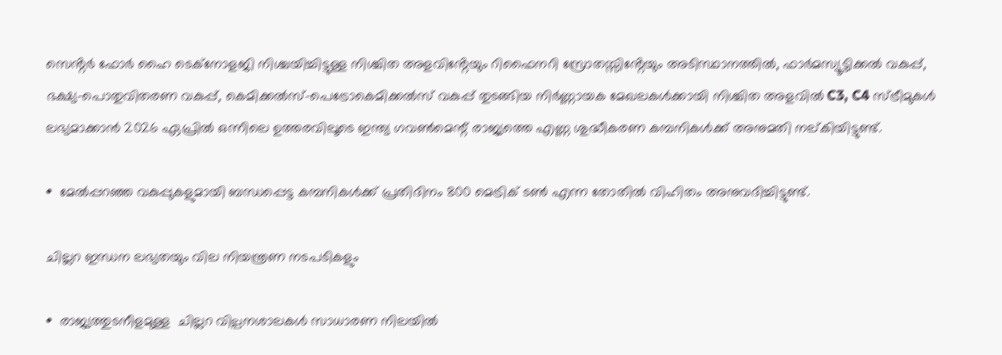സെൻ്റർ ഫോർ ഹൈ ടെക്നോളജി നിശ്ചയിച്ചിട്ടുള്ള നിശ്ചിത അളവിൻ്റേയും റിഫൈനറി സ്രോതസ്സിൻ്റേയും അടിസ്ഥാനത്തിൽ, ഫാർമസ്യൂട്ടിക്കൽ വകുപ്പ്, ഭക്ഷ്യ-പൊതുവിതരണ വകുപ്പ്, കെമിക്കൽസ്-പെട്രോകെമിക്കൽസ് വകുപ്പ് തുടങ്ങിയ നിർണ്ണായക മേഖലകൾക്കായി നിശ്ചിത അളവിൽ C3, C4 സ്ട്രീമുകൾ ലഭ്യമാക്കാൻ 2026 ഏപ്രിൽ ഒന്നിലെ ഉത്തരവിലൂടെ ഇന്ത്യ ഗവൺമെന്റ് രാജ്യത്തെ എണ്ണ ശുദ്ധീകരണ കമ്പനികൾക്ക് അനുമതി നല്കിയിട്ടുണ്ട്.

•  മേൽപ്പറഞ്ഞ വകുപ്പുകളുമായി ബന്ധപ്പെട്ട കമ്പനികൾക്ക് പ്രതിദിനം 800 മെട്രിക് ടൺ എന്ന തോതിൽ വിഹിതം അനുവദിച്ചിട്ടുണ്ട്.

ചില്ലറ ഇന്ധന ലഭ്യതയും വില നിയന്ത്രണ നടപടികളും

•  രാജ്യത്തുടനീളമുള്ള  ചില്ലറ വില്പനശാലകൾ സാധാരണ നിലയിൽ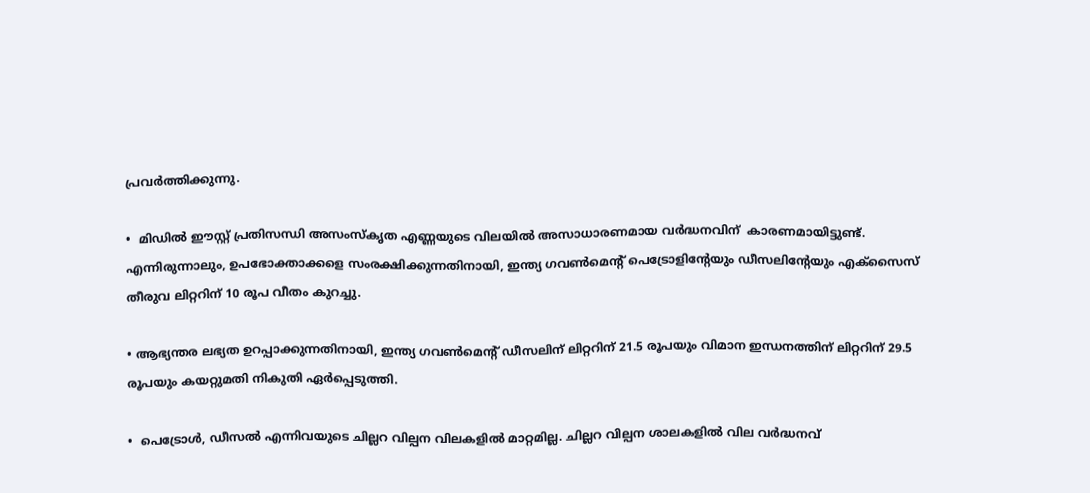പ്രവർത്തിക്കുന്നു.

•  മിഡിൽ ഈസ്റ്റ് പ്രതിസന്ധി അസംസ്‌കൃത എണ്ണയുടെ വിലയിൽ അസാധാരണമായ വർദ്ധനവിന്  കാരണമായിട്ടുണ്ട്. എന്നിരുന്നാലും, ഉപഭോക്താക്കളെ സംരക്ഷിക്കുന്നതിനായി, ഇന്ത്യ ഗവൺമെന്റ് പെട്രോളിൻ്റേയും ഡീസലിൻ്റേയും എക്സൈസ് തീരുവ ലിറ്ററിന് 10 രൂപ വീതം കുറച്ചു.

• ആഭ്യന്തര ലഭ്യത ഉറപ്പാക്കുന്നതിനായി, ഇന്ത്യ ഗവൺമെന്റ് ഡീസലിന് ലിറ്ററിന് 21.5 രൂപയും വിമാന ഇന്ധനത്തിന് ലിറ്ററിന് 29.5 രൂപയും കയറ്റുമതി നികുതി ഏർപ്പെടുത്തി.

•  പെട്രോൾ, ഡീസൽ എന്നിവയുടെ ചില്ലറ വില്പന വിലകളിൽ മാറ്റമില്ല. ചില്ലറ വില്പന ശാലകളിൽ വില വർദ്ധനവ്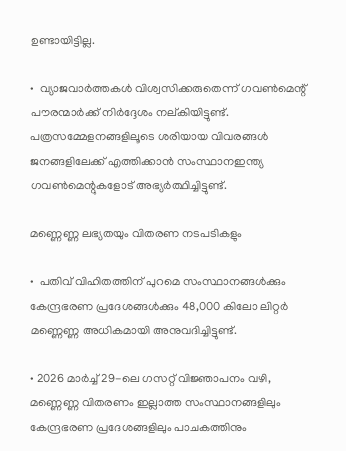ഉണ്ടായിട്ടില്ല.

•  വ്യാജവാർത്തകൾ വിശ്വസിക്കരുതെന്ന് ഗവൺമെന്റ് പൗരന്മാർക്ക് നിർദ്ദേശം നല്കിയിട്ടുണ്ട്. പത്രസമ്മേളനങ്ങളിലൂടെ ശരിയായ വിവരങ്ങൾ ജനങ്ങളിലേക്ക് എത്തിക്കാൻ സംസ്ഥാനഇന്ത്യ ഗവൺമെന്റുകളോട് അഭ്യർത്ഥിച്ചിട്ടുണ്ട്.

മണ്ണെണ്ണ ലഭ്യതയും വിതരണ നടപടികളും

•  പതിവ് വിഹിതത്തിന് പുറമെ സംസ്ഥാനങ്ങൾക്കും കേന്ദ്രഭരണ പ്രദേശങ്ങൾക്കും 48,000 കിലോ ലിറ്റർ മണ്ണെണ്ണ അധികമായി അനുവദിച്ചിട്ടുണ്ട്.

• 2026 മാർച്ച് 29-ലെ ഗസറ്റ് വിജ്ഞാപനം വഴി, മണ്ണെണ്ണ വിതരണം ഇല്ലാത്ത സംസ്ഥാനങ്ങളിലും കേന്ദ്രഭരണ പ്രദേശങ്ങളിലും പാചകത്തിനും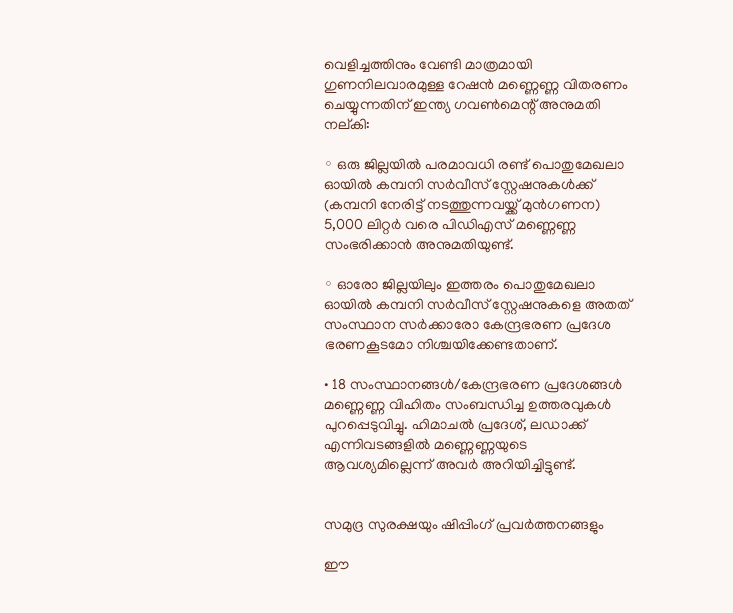വെളിച്ചത്തിനും വേണ്ടി മാത്രമായി ഗുണനിലവാരമുള്ള റേഷൻ മണ്ണെണ്ണ വിതരണം ചെയ്യുന്നതിന് ഇന്ത്യ ഗവൺമെന്റ് അനുമതി നല്കി:

◦ ഒരു ജില്ലയിൽ പരമാവധി രണ്ട് പൊതുമേഖലാ ഓയിൽ കമ്പനി സർവീസ് സ്റ്റേഷനുകൾക്ക് (കമ്പനി നേരിട്ട് നടത്തുന്നവയ്ക്ക് മുൻഗണന) 5,000 ലിറ്റർ വരെ പിഡിഎസ് മണ്ണെണ്ണ സംഭരിക്കാൻ അനുമതിയുണ്ട്.

◦ ഓരോ ജില്ലയിലും ഇത്തരം പൊതുമേഖലാ ഓയിൽ കമ്പനി സർവീസ് സ്റ്റേഷനുകളെ അതത് സംസ്ഥാന സർക്കാരോ കേന്ദ്രഭരണ പ്രദേശ ഭരണകൂടമോ നിശ്ചയിക്കേണ്ടതാണ്.

• 18 സംസ്ഥാനങ്ങൾ/കേന്ദ്രഭരണ പ്രദേശങ്ങൾ മണ്ണെണ്ണ വിഹിതം സംബന്ധിച്ച ഉത്തരവുകൾ പുറപ്പെടുവിച്ചു. ഹിമാചൽ പ്രദേശ്, ലഡാക്ക് എന്നിവടങ്ങളിൽ മണ്ണെണ്ണയുടെ ആവശ്യമില്ലെന്ന് അവർ അറിയിച്ചിട്ടുണ്ട്.


സമുദ്ര സുരക്ഷയും ഷിപ്പിംഗ് പ്രവർത്തനങ്ങളും

ഈ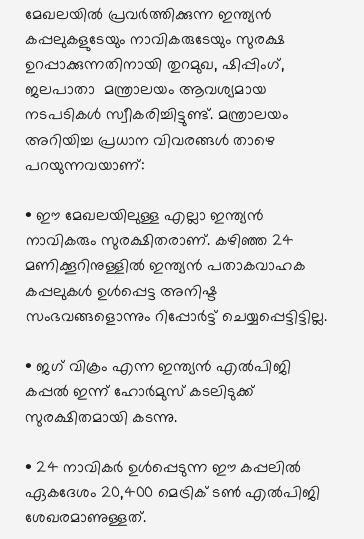മേഖലയിൽ പ്രവർത്തിക്കുന്ന ഇന്ത്യൻ കപ്പലുകളുടേയും നാവികരുടേയും സുരക്ഷ ഉറപ്പാക്കുന്നതിനായി തുറമുഖ, ഷിപ്പിംഗ്, ജലപാതാ  മന്ത്രാലയം ആവശ്യമായ നടപടികൾ സ്വീകരിച്ചിട്ടുണ്ട്. മന്ത്രാലയം അറിയിച്ച പ്രധാന വിവരങ്ങൾ താഴെ പറയുന്നവയാണ്:

• ഈ മേഖലയിലുള്ള എല്ലാ ഇന്ത്യൻ നാവികരും സുരക്ഷിതരാണ്. കഴിഞ്ഞ 24 മണിക്കൂറിനുള്ളിൽ ഇന്ത്യൻ പതാകവാഹക കപ്പലുകള്‍ ഉള്‍പ്പെട്ട അനിഷ്ട സംഭവങ്ങളൊന്നും റിപ്പോർട്ട് ചെയ്യപ്പെട്ടിട്ടില്ല.

• ജഗ് വിക്രം എന്ന ഇന്ത്യൻ എൽപിജി കപ്പൽ ഇന്ന് ഹോർമുസ് കടലിടുക്ക് സുരക്ഷിതമായി കടന്നു.

• 24 നാവികർ ഉൾപ്പെടുന്ന ഈ കപ്പലിൽ ഏകദേശം 20,400 മെട്രിക് ടൺ എൽപിജി ശേഖരമാണുള്ളത്.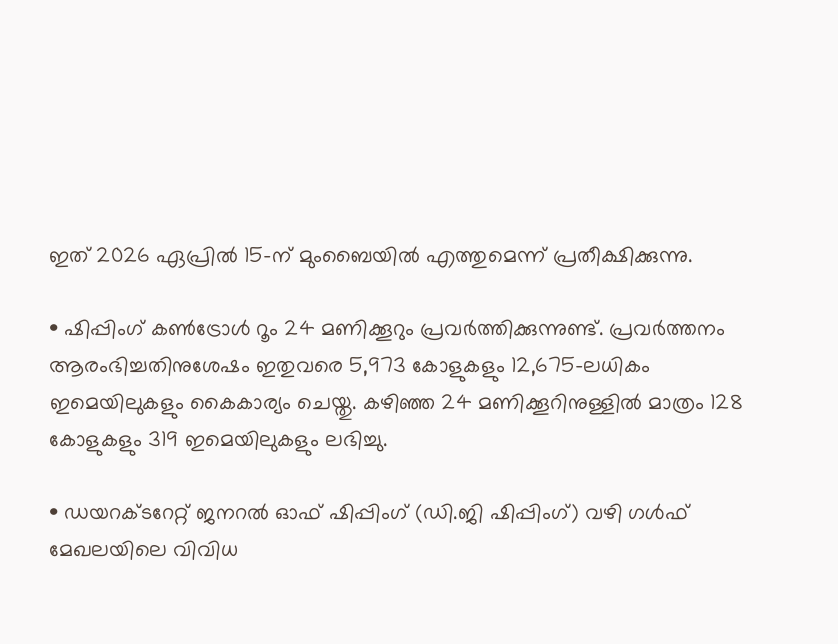ഇത് 2026 ഏപ്രിൽ 15-ന് മുംബൈയിൽ എത്തുമെന്ന് പ്രതീക്ഷിക്കുന്നു.

• ഷിപ്പിംഗ് കൺട്രോൾ റൂം 24 മണിക്കൂറും പ്രവർത്തിക്കുന്നുണ്ട്. പ്രവർത്തനം ആരംഭിച്ചതിനുശേഷം ഇതുവരെ 5,973 കോളുകളും 12,675-ലധികം ഇമെയിലുകളും കൈകാര്യം ചെയ്തു. കഴിഞ്ഞ 24 മണിക്കൂറിനുള്ളിൽ മാത്രം 128 കോളുകളും 319 ഇമെയിലുകളും ലഭിച്ചു.

• ഡയറക്ടറേറ്റ് ജനറൽ ഓഫ് ഷിപ്പിംഗ് (ഡി.ജി ഷിപ്പിംഗ്) വഴി ഗൾഫ് മേഖലയിലെ വിവിധ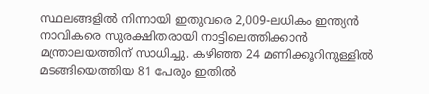സ്ഥലങ്ങളിൽ നിന്നായി ഇതുവരെ 2,009-ലധികം ഇന്ത്യൻ നാവികരെ സുരക്ഷിതരായി നാട്ടിലെത്തിക്കാൻ മന്ത്രാലയത്തിന് സാധിച്ചു. കഴിഞ്ഞ 24 മണിക്കൂറിനുള്ളിൽ മടങ്ങിയെത്തിയ 81 പേരും ഇതിൽ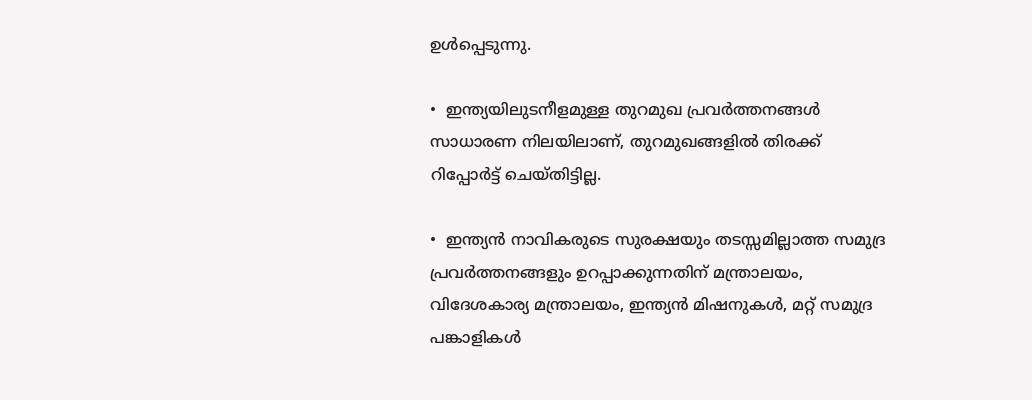ഉൾപ്പെടുന്നു.

•  ഇന്ത്യയിലുടനീളമുള്ള തുറമുഖ പ്രവർത്തനങ്ങൾ സാധാരണ നിലയിലാണ്, തുറമുഖങ്ങളിൽ തിരക്ക് റിപ്പോർട്ട് ചെയ്തിട്ടില്ല.

•  ഇന്ത്യൻ നാവികരുടെ സുരക്ഷയും തടസ്സമില്ലാത്ത സമുദ്ര പ്രവർത്തനങ്ങളും ഉറപ്പാക്കുന്നതിന് മന്ത്രാലയം, വിദേശകാര്യ മന്ത്രാലയം, ഇന്ത്യൻ മിഷനുകൾ, മറ്റ് സമുദ്ര പങ്കാളികൾ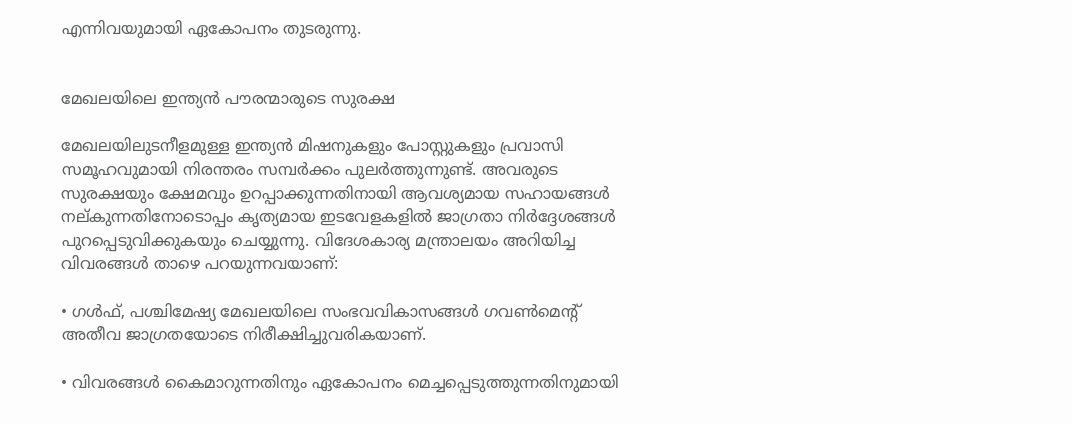എന്നിവയുമായി ഏകോപനം തുടരുന്നു.


മേഖലയിലെ ഇന്ത്യൻ പൗരന്മാരുടെ സുരക്ഷ

മേഖലയിലുടനീളമുള്ള ഇന്ത്യൻ മിഷനുകളും പോസ്റ്റുകളും പ്രവാസി സമൂഹവുമായി നിരന്തരം സമ്പർക്കം പുലർത്തുന്നുണ്ട്. അവരുടെ സുരക്ഷയും ക്ഷേമവും ഉറപ്പാക്കുന്നതിനായി ആവശ്യമായ സഹായങ്ങൾ നല്കുന്നതിനോടൊപ്പം കൃത്യമായ ഇടവേളകളിൽ ജാഗ്രതാ നിർദ്ദേശങ്ങൾ പുറപ്പെടുവിക്കുകയും ചെയ്യുന്നു. വിദേശകാര്യ മന്ത്രാലയം അറിയിച്ച വിവരങ്ങൾ താഴെ പറയുന്നവയാണ്:

• ഗൾഫ്, പശ്ചിമേഷ്യ മേഖലയിലെ സംഭവവികാസങ്ങൾ ഗവൺമെന്റ് അതീവ ജാഗ്രതയോടെ നിരീക്ഷിച്ചുവരികയാണ്.

• വിവരങ്ങൾ കൈമാറുന്നതിനും ഏകോപനം മെച്ചപ്പെടുത്തുന്നതിനുമായി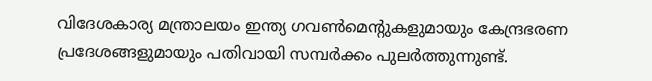വിദേശകാര്യ മന്ത്രാലയം ഇന്ത്യ ഗവൺമെന്റുകളുമായും കേന്ദ്രഭരണ പ്രദേശങ്ങളുമായും പതിവായി സമ്പർക്കം പുലർത്തുന്നുണ്ട്.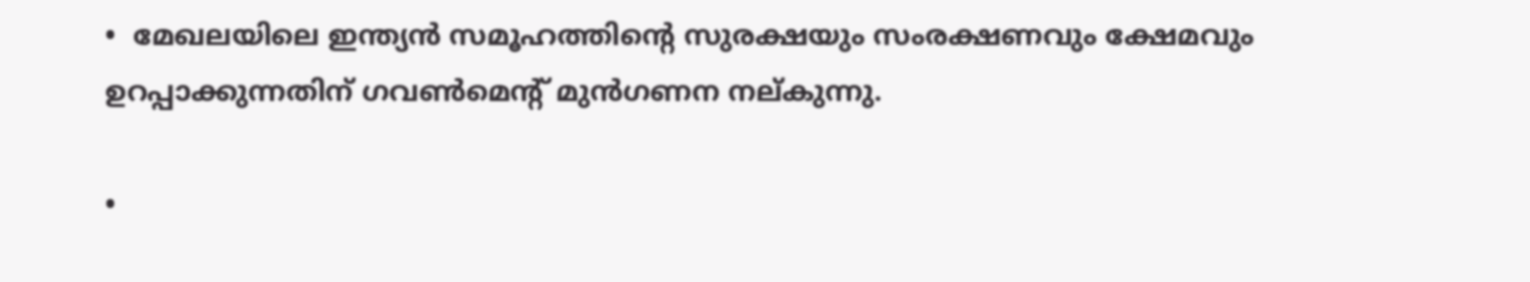•  മേഖലയിലെ ഇന്ത്യൻ സമൂഹത്തിൻ്റെ സുരക്ഷയും സംരക്ഷണവും ക്ഷേമവും ഉറപ്പാക്കുന്നതിന് ഗവൺമെന്റ് മുൻഗണന നല്കുന്നു.

•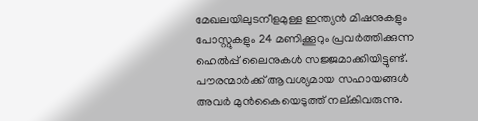മേഖലയിലുടനീളമുള്ള ഇന്ത്യൻ മിഷനുകളും പോസ്റ്റുകളും 24 മണിക്കൂറും പ്രവർത്തിക്കുന്ന ഹെൽപ്പ് ലൈനുകൾ സജ്ജമാക്കിയിട്ടുണ്ട്. പൗരന്മാർക്ക് ആവശ്യമായ സഹായങ്ങൾ അവർ മുൻകൈയെടുത്ത് നല്കിവരുന്നു.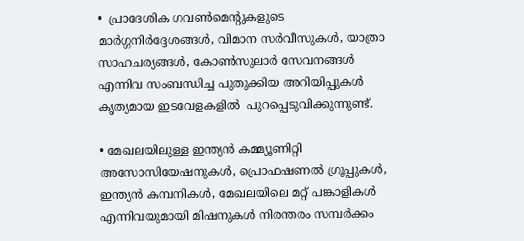•  പ്രാദേശിക ഗവൺമെന്റുകളുടെ മാർഗ്ഗനിർദ്ദേശങ്ങൾ, വിമാന സർവീസുകൾ, യാത്രാ സാഹചര്യങ്ങൾ, കോൺസുലാർ സേവനങ്ങൾ എന്നിവ സംബന്ധിച്ച പുതുക്കിയ അറിയിപ്പുകൾ കൃത്യമായ ഇടവേളകളിൽ  പുറപ്പെടുവിക്കുന്നുണ്ട്.

• മേഖലയിലുള്ള ഇന്ത്യൻ കമ്മ്യൂണിറ്റി അസോസിയേഷനുകൾ, പ്രൊഫഷണൽ ഗ്രൂപ്പുകൾ, ഇന്ത്യൻ കമ്പനികൾ, മേഖലയിലെ മറ്റ് പങ്കാളികൾ എന്നിവയുമായി മിഷനുകൾ നിരന്തരം സമ്പർക്കം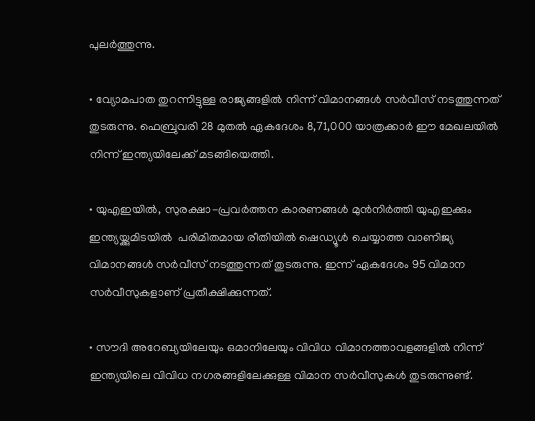പുലർത്തുന്നു.

• വ്യോമപാത തുറന്നിട്ടുള്ള രാജ്യങ്ങളിൽ നിന്ന് വിമാനങ്ങൾ സർവീസ് നടത്തുന്നത് തുടരുന്നു. ഫെബ്രുവരി 28 മുതൽ ഏകദേശം 8,71,000 യാത്രക്കാർ ഈ മേഖലയിൽ നിന്ന് ഇന്ത്യയിലേക്ക് മടങ്ങിയെത്തി.

• യുഎഇയിൽ, സുരക്ഷാ-പ്രവർത്തന കാരണങ്ങൾ മുൻനിർത്തി യുഎഇക്കും ഇന്ത്യയ്ക്കുമിടയിൽ  പരിമിതമായ രീതിയിൽ ഷെഡ്യൂൾ ചെയ്യാത്ത വാണിജ്യ വിമാനങ്ങൾ സർവീസ് നടത്തുന്നത് തുടരുന്നു. ഇന്ന് ഏകദേശം 95 വിമാന സർവീസുകളാണ് പ്രതീക്ഷിക്കുന്നത്.

• സൗദി അറേബ്യയിലേയും ഒമാനിലേയും വിവിധ വിമാനത്താവളങ്ങളിൽ നിന്ന് ഇന്ത്യയിലെ വിവിധ നഗരങ്ങളിലേക്കുള്ള വിമാന സർവീസുകൾ തുടരുന്നുണ്ട്.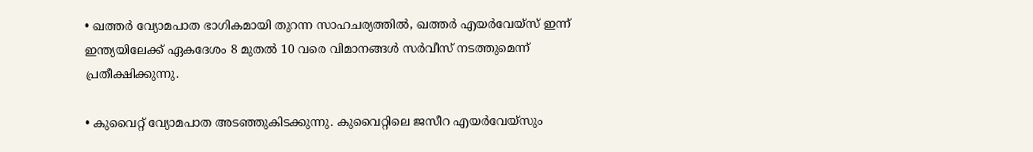• ഖത്തർ വ്യോമപാത ഭാഗികമായി തുറന്ന സാഹചര്യത്തിൽ, ഖത്തർ എയർവേയ്‌സ് ഇന്ന് ഇന്ത്യയിലേക്ക് ഏകദേശം 8 മുതൽ 10 വരെ വിമാനങ്ങൾ സർവീസ് നടത്തുമെന്ന് പ്രതീക്ഷിക്കുന്നു.

• കുവൈറ്റ് വ്യോമപാത അടഞ്ഞുകിടക്കുന്നു. കുവൈറ്റിലെ ജസീറ എയർവേയ്‌സും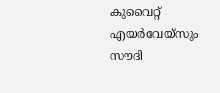കുവൈറ്റ് എയർവേയ്‌സും സൗദി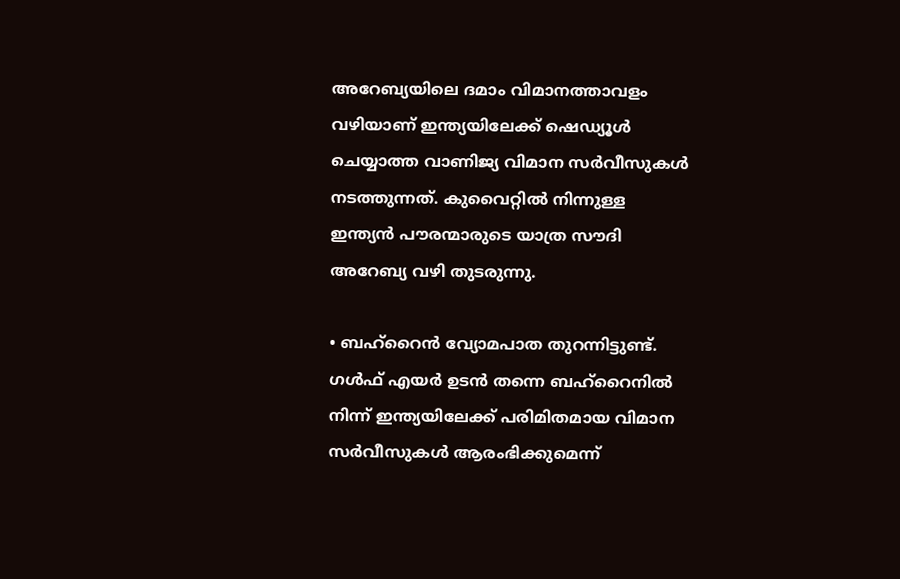അറേബ്യയിലെ ദമാം വിമാനത്താവളം വഴിയാണ് ഇന്ത്യയിലേക്ക് ഷെഡ്യൂൾ ചെയ്യാത്ത വാണിജ്യ വിമാന സർവീസുകൾ നടത്തുന്നത്. കുവൈറ്റിൽ നിന്നുള്ള ഇന്ത്യൻ പൗരന്മാരുടെ യാത്ര സൗദി അറേബ്യ വഴി തുടരുന്നു.

• ബഹ്‌റൈൻ വ്യോമപാത തുറന്നിട്ടുണ്ട്. ഗൾഫ് എയർ ഉടൻ തന്നെ ബഹ്‌റൈനിൽ നിന്ന് ഇന്ത്യയിലേക്ക് പരിമിതമായ വിമാന സർവീസുകൾ ആരംഭിക്കുമെന്ന്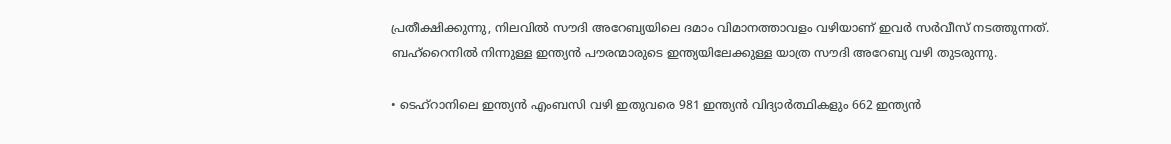പ്രതീക്ഷിക്കുന്നു, നിലവിൽ സൗദി അറേബ്യയിലെ ദമാം വിമാനത്താവളം വഴിയാണ് ഇവർ സർവീസ് നടത്തുന്നത്. ബഹ്‌റൈനിൽ നിന്നുള്ള ഇന്ത്യൻ പൗരന്മാരുടെ ഇന്ത്യയിലേക്കുള്ള യാത്ര സൗദി അറേബ്യ വഴി തുടരുന്നു.

• ടെഹ്‌റാനിലെ ഇന്ത്യൻ എംബസി വഴി ഇതുവരെ 981 ഇന്ത്യൻ വിദ്യാർത്ഥികളും 662 ഇന്ത്യൻ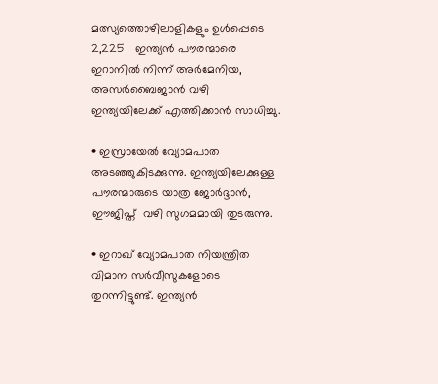മത്സ്യത്തൊഴിലാളികളും ഉൾപ്പെടെ 2,225   ഇന്ത്യൻ പൗരന്മാരെ ഇറാനിൽ നിന്ന് അർമേനിയ, അസർബൈജാൻ വഴി ഇന്ത്യയിലേക്ക് എത്തിക്കാൻ സാധിച്ചു.

• ഇസ്രായേൽ വ്യോമപാത അടഞ്ഞുകിടക്കുന്നു. ഇന്ത്യയിലേക്കുള്ള പൗരന്മാരുടെ യാത്ര ജോർദ്ദാൻ, ഈജിപ്ത്  വഴി സുഗമമായി തുടരുന്നു.

• ഇറാഖ് വ്യോമപാത നിയന്ത്രിത വിമാന സർവീസുകളോടെ തുറന്നിട്ടുണ്ട്. ഇന്ത്യൻ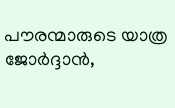പൗരന്മാരുടെ യാത്ര ജോർദ്ദാൻ,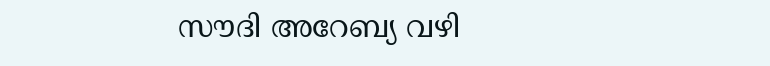സൗദി അറേബ്യ വഴി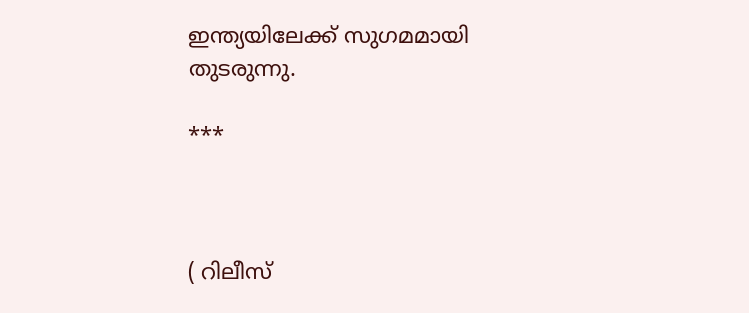ഇന്ത്യയിലേക്ക് സുഗമമായി തുടരുന്നു.

***



( റിലീസ്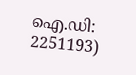ഐ.ഡി: 2251193)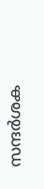സന്ദര്‍ശക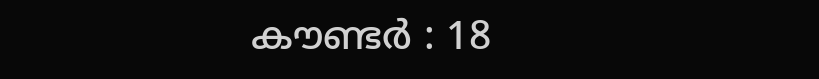കൗണ്ടര്‍ : 18